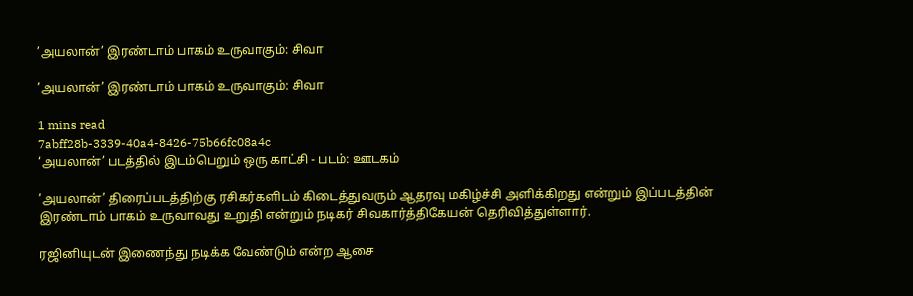’அயலான்’ இரண்டாம் பாகம் உருவாகும்: சிவா

’அயலான்’ இரண்டாம் பாகம் உருவாகும்: சிவா

1 mins read
7abff28b-3339-40a4-8426-75b66fc08a4c
‘அயலான்’ படத்தில் இடம்பெறும் ஒரு காட்சி - படம்: ஊடகம்

’அயலான்’ திரைப்படத்திற்கு ரசிகர்களிடம் கிடைத்துவரும் ஆதரவு மகிழ்ச்சி அளிக்கிறது என்றும் இப்படத்தின் இரண்டாம் பாகம் உருவாவது உறுதி என்றும் நடிகர் சிவகார்த்திகேயன் தெரிவித்துள்ளார்.

ரஜினியுடன் இணைந்து நடிக்க வேண்டும் என்ற ஆசை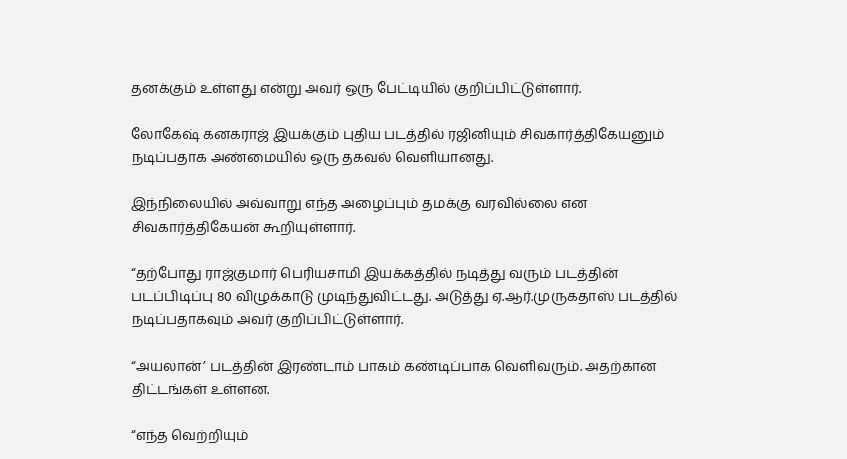தனக்கும் உள்ளது என்று அவர் ஒரு பேட்டியில் குறிப்பிட்டுள்ளார்.

லோகேஷ் கனகராஜ் இயக்கும் புதிய படத்தில் ரஜினியும் சிவகார்த்திகேயனும் நடிப்பதாக அண்மையில் ஒரு தகவல் வெளியானது.

இந்நிலையில் அவ்வாறு எந்த அழைப்பும் தமக்கு வரவில்லை என சிவகார்த்திகேயன் கூறியுள்ளார்.

“தற்போது ராஜ்குமார் பெரியசாமி இயக்கத்தில் நடித்து வரும் படத்தின் படப்பிடிப்பு 80 விழுக்காடு முடிந்துவிட்டது. அடுத்து ஏ.ஆர்.முருகதாஸ் படத்தில் நடிப்பதாகவும் அவர் குறிப்பிட்டுள்ளார்.

“அயலான்’ படத்தின் இரண்டாம் பாகம் கண்டிப்பாக வெளிவரும். அதற்கான திட்டங்கள் உள்ளன.

“எந்த வெற்றியும்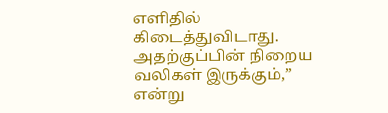எளிதில் கிடைத்துவிடாது. அதற்குப்பின் நிறைய வலிகள் இருக்கும்,” என்று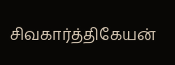சிவகார்த்திகேயன்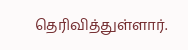தெரிவித்துள்ளார்.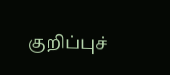குறிப்புச்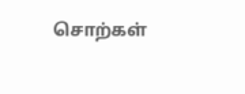சொற்கள்